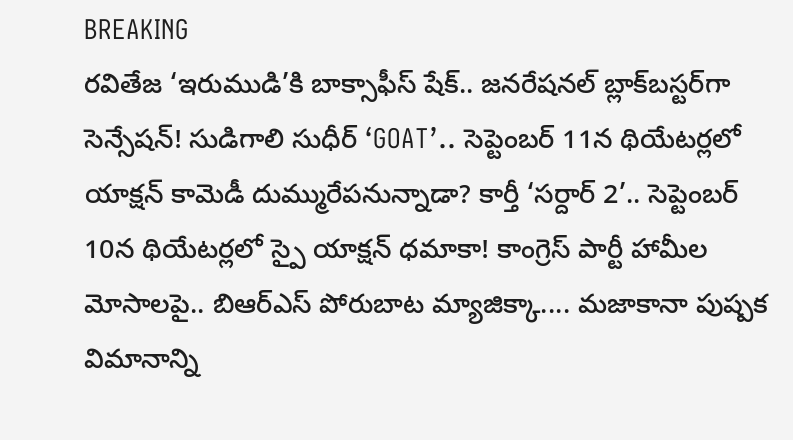BREAKING
రవితేజ ‘ఇరుముడి’కి బాక్సాఫీస్ షేక్.. జనరేషనల్ బ్లాక్‌బస్టర్‌గా సెన్సేషన్! సుడిగాలి సుధీర్ ‘GOAT’.. సెప్టెంబర్ 11న థియేటర్లలో యాక్షన్ కామెడీ దుమ్మురేపనున్నాడా? కార్తీ ‘సర్దార్ 2’.. సెప్టెంబర్ 10న థియేటర్లలో స్పై యాక్షన్ ధమాకా! కాంగ్రెస్ పార్టీ హామీల మోసాలపై.. బిఆర్ఎస్ పోరుబాట మ్యాజిక్కా.... మజాకానా పుష్పక విమానాన్ని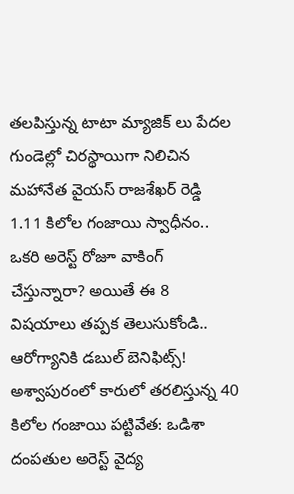తలపిస్తున్న టాటా మ్యాజిక్ లు పేదల గుండెల్లో చిరస్థాయిగా నిలిచిన మహానేత వైయస్ రాజశేఖర్ రెడ్డి 1.11 కిలోల గంజాయి స్వాధీనం.. ఒకరి అరెస్ట్ రోజూ వాకింగ్ చేస్తున్నారా? అయితే ఈ 8 విషయాలు తప్పక తెలుసుకోండి.. ఆరోగ్యానికి డబుల్ బెనిఫిట్స్! అశ్వాపురంలో కారులో తరలిస్తున్న 40 కిలోల గంజాయి పట్టివేత: ఒడిశా దంపతుల అరెస్ట్ వైద్య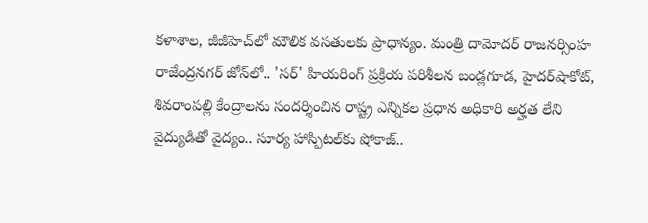కళాశాల, జీజీహెచ్‌లో మౌలిక వసతులకు ప్రాధాన్యం. మంత్రి దామోదర్ రాజనర్సింహ రాజేంద్రనగర్ జోన్‌లో.. 'సర్' హియరింగ్ ప్రక్రియ పరిశీలన బండ్లగూడ, హైదర్‌షాకోట్, శివరాంపల్లి కేంద్రాలను సందర్శించిన రాష్ట్ర ఎన్నికల ప్రధాన అధికారి అర్హత లేని వైద్యుడితో వైద్యం.. సూర్య హాస్పిటల్‌కు షోకాజ్..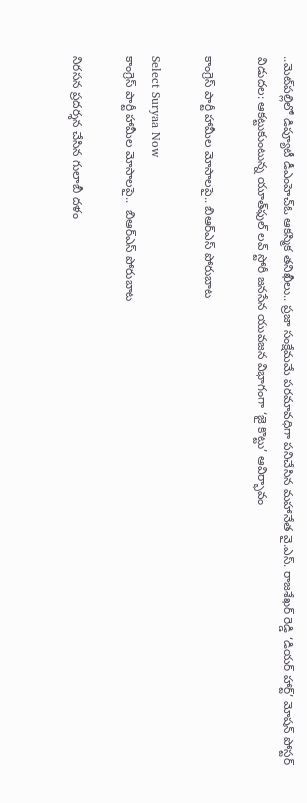..మెట్‌పల్లిలో డిప్యూటీ డీఎంహెచ్‌ఓ ఆకస్మిక తనిఖీలు.. ప్రజా సంక్షేమమే పరమావధిగా పనిచేసిన మహానేత వై.ఎస్. రాజశేఖర్ రెడ్డి ‘డియర్ హార్ట్’ మోషన్ పోస్టర్ విడుదల: ఆకట్టుకుంటున్న యూత్‌ఫుల్ లవ్ స్టోరీ జనసేన యువజన విభాగంగా ‘జై కొట్టు’ ఆవిర్భావం

కాంగ్రెస్ పార్టీ హామీల మోసాలపై.. బిఆర్ఎస్ పోరుబాట

Select Suryaa Now
కాంగ్రెస్ పార్టీ హామీల మోసాలపై..  బిఆర్ఎస్ పోరుబాట

నిరసన ప్రదర్శన చేసిన గులాబీ దళం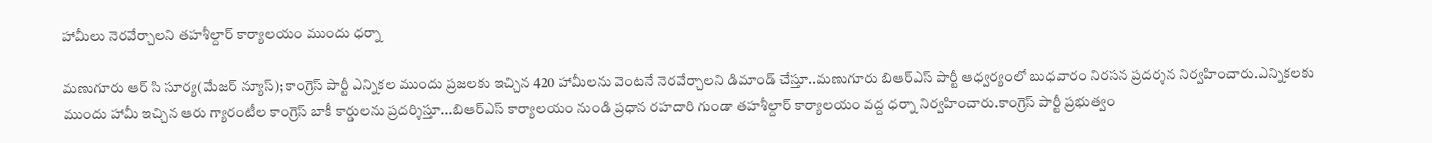హామీలు నెరవేర్చాలని తహశీల్దార్ కార్యాలయం ముందు ధర్నా

మణుగూరు ఆర్ సి సూర్య(మేజర్ న్యూస్); కాంగ్రెస్ పార్టీ ఎన్నికల ముందు ప్రజలకు ఇచ్చిన 420 హామీలను వెంటనే నెరవేర్చాలని డిమాండ్ చేస్తూ..మణుగూరు బిఆర్ఎస్ పార్టీ ఆధ్వర్యంలో బుధవారం నిరసన ప్రదర్శన నిర్వహించారు.ఎన్నికలకు ముందు హామీ ఇచ్చిన ఆరు గ్యారంటీల కాంగ్రెస్ బాకీ కార్డులను ప్రదర్శిస్తూ...బిఆర్ఎస్ కార్యాలయం నుండి ప్రధాన రహదారి గుండా తహశీల్దార్ కార్యాలయం వద్ద ధర్నా నిర్వహించారు.కాంగ్రెస్ పార్టీ ప్రభుత్వం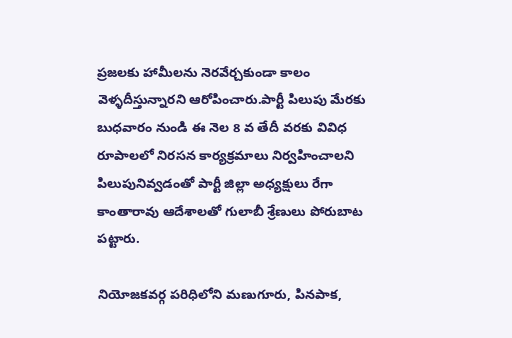ప్రజలకు హామీలను నెరవేర్చకుండా కాలం వెళ్ళదీస్తున్నారని ఆరోపించారు.పార్టీ పిలుపు మేరకు బుధవారం నుండి ఈ నెల 8 వ తేదీ వరకు వివిధ రూపాలలో నిరసన కార్యక్రమాలు నిర్వహించాలని పిలుపునివ్వడంతో పార్టీ జిల్లా అధ్యక్షులు రేగా కాంతారావు ఆదేశాలతో గులాబీ శ్రేణులు పోరుబాట పట్టారు.

నియోజకవర్గ పరిధిలోని మణుగూరు, పినపాక,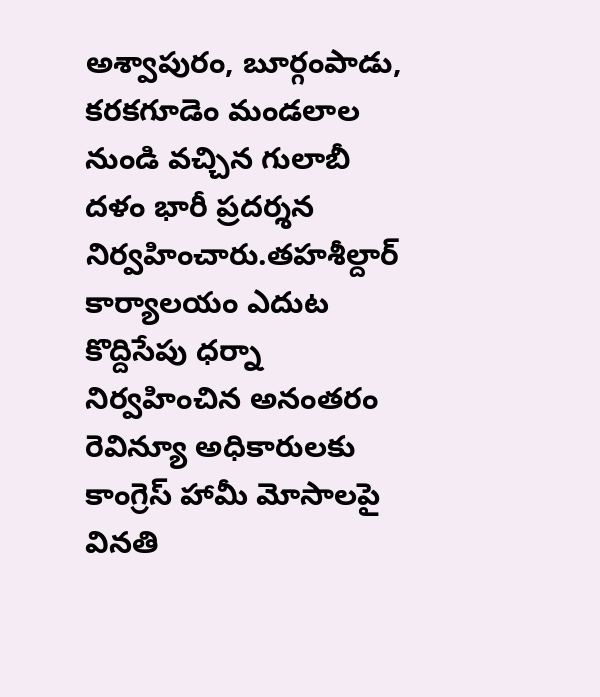అశ్వాపురం, బూర్గంపాడు, కరకగూడెం మండలాల నుండి వచ్చిన గులాబీ దళం భారీ ప్రదర్శన నిర్వహించారు.తహశీల్దార్ కార్యాలయం ఎదుట కొద్దిసేపు ధర్నా నిర్వహించిన అనంతరం రెవిన్యూ అధికారులకు కాంగ్రెస్ హామీ మోసాలపై వినతి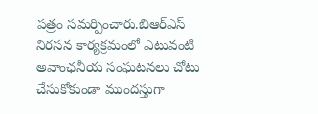పత్రం సమర్పించారు.బిఆర్ఎస్ నిరసన కార్యక్రమంలో ఎటువంటి అవాంఛనీయ సంఘటనలు చోటు చేసుకోకుండా ముందస్తుగా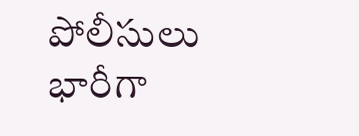పోలీసులు భారీగా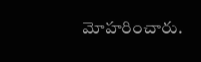మోహరించారు.